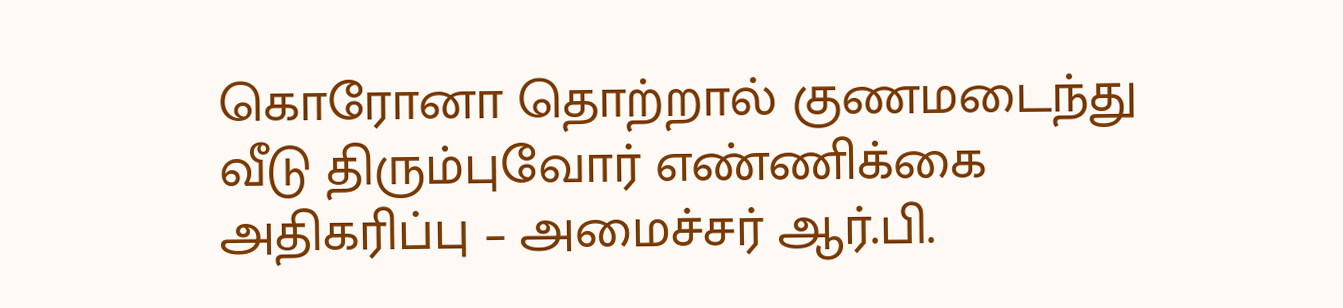கொரோனா தொற்றால் குணமடைந்து வீடு திரும்புவோர் எண்ணிக்கை அதிகரிப்பு – அமைச்சர் ஆர்.பி.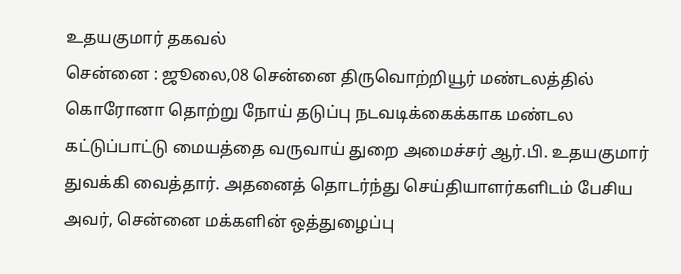உதயகுமார் தகவல்
சென்னை : ஜூலை,08 சென்னை திருவொற்றியூர் மண்டலத்தில் கொரோனா தொற்று நோய் தடுப்பு நடவடிக்கைக்காக மண்டல கட்டுப்பாட்டு மையத்தை வருவாய் துறை அமைச்சர் ஆர்.பி. உதயகுமார் துவக்கி வைத்தார். அதனைத் தொடர்ந்து செய்தியாளர்களிடம் பேசிய அவர், சென்னை மக்களின் ஒத்துழைப்பு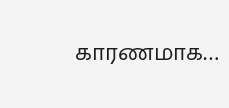காரணமாக…